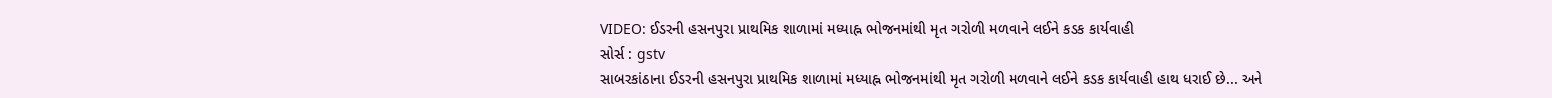VIDEO: ઈડરની હસનપુરા પ્રાથમિક શાળામાં મધ્યાહ્ન ભોજનમાંથી મૃત ગરોળી મળવાને લઈને કડક કાર્યવાહી
સોર્સ : gstv
સાબરકાંઠાના ઈડરની હસનપુરા પ્રાથમિક શાળામાં મધ્યાહ્ન ભોજનમાંથી મૃત ગરોળી મળવાને લઈને કડક કાર્યવાહી હાથ ધરાઈ છે... અને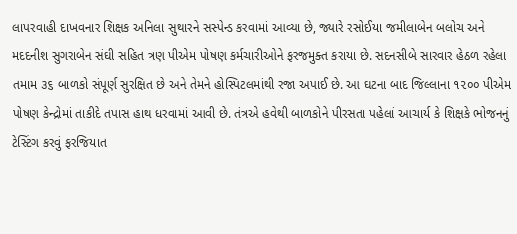લાપરવાહી દાખવનાર શિક્ષક અનિલા સુથારને સસ્પેન્ડ કરવામાં આવ્યા છે, જ્યારે રસોઈયા જમીલાબેન બલોચ અને મદદનીશ સુગરાબેન સંઘી સહિત ત્રણ પીએમ પોષણ કર્મચારીઓને ફરજમુક્ત કરાયા છે. સદનસીબે સારવાર હેઠળ રહેલા તમામ ૩૬ બાળકો સંપૂર્ણ સુરક્ષિત છે અને તેમને હોસ્પિટલમાંથી રજા અપાઈ છે. આ ઘટના બાદ જિલ્લાના ૧૨૦૦ પીએમ પોષણ કેન્દ્રોમાં તાકીદે તપાસ હાથ ધરવામાં આવી છે. તંત્રએ હવેથી બાળકોને પીરસતા પહેલાં આચાર્ય કે શિક્ષકે ભોજનનું ટેસ્ટિંગ કરવું ફરજિયાત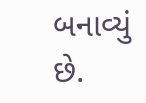બનાવ્યું છે.